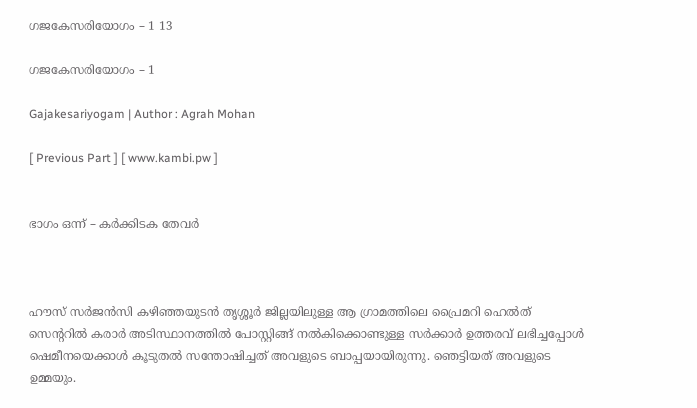ഗജകേസരിയോഗം – 1 13

ഗജകേസരിയോഗം – 1

Gajakesariyogam | Author : Agrah Mohan

[ Previous Part ] [ www.kambi.pw ]


ഭാഗം ഒന്ന് – കർക്കിടക തേവർ



ഹൗസ് സർജൻസി കഴിഞ്ഞയുടൻ തൃശ്ശൂർ ജില്ലയിലുള്ള ആ ഗ്രാമത്തിലെ പ്രൈമറി ഹെൽത് സെന്ററിൽ കരാർ അടിസ്ഥാനത്തിൽ പോസ്റ്റിങ്ങ് നൽകിക്കൊണ്ടുള്ള സർക്കാർ ഉത്തരവ് ലഭിച്ചപ്പോൾ ഷെമീനയെക്കാൾ കൂടുതൽ സന്തോഷിച്ചത് അവളുടെ ബാപ്പയായിരുന്നു. ഞെട്ടിയത് അവളുടെ ഉമ്മയും.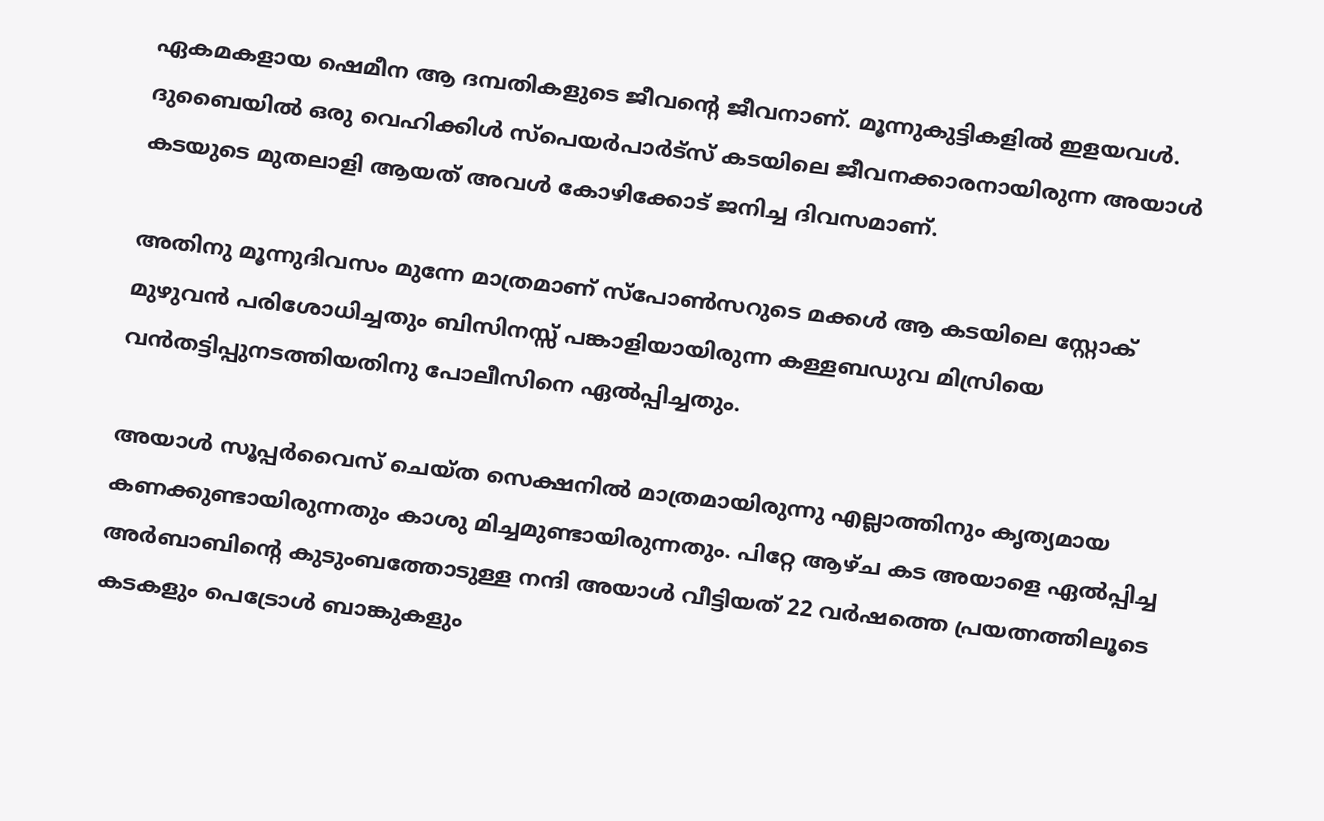ഏകമകളായ ഷെമീന ആ ദമ്പതികളുടെ ജീവന്റെ ജീവനാണ്. മൂന്നുകുട്ടികളിൽ ഇളയവൾ. ദുബൈയിൽ ഒരു വെഹിക്കിൾ സ്പെയർപാർട്സ് കടയിലെ ജീവനക്കാരനായിരുന്ന അയാൾ കടയുടെ മുതലാളി ആയത് അവൾ കോഴിക്കോട് ജനിച്ച ദിവസമാണ്.

അതിനു മൂന്നുദിവസം മുന്നേ മാത്രമാണ് സ്‌പോൺസറുടെ മക്കൾ ആ കടയിലെ സ്റ്റോക് മുഴുവൻ പരിശോധിച്ചതും ബിസിനസ്സ് പങ്കാളിയായിരുന്ന കള്ളബഡുവ മിസ്രിയെ വൻതട്ടിപ്പുനടത്തിയതിനു പോലീസിനെ ഏൽപ്പിച്ചതും.

അയാൾ സൂപ്പർവൈസ് ചെയ്ത സെക്ഷനിൽ മാത്രമായിരുന്നു എല്ലാത്തിനും കൃത്യമായ കണക്കുണ്ടായിരുന്നതും കാശു മിച്ചമുണ്ടായിരുന്നതും. പിറ്റേ ആഴ്ച കട അയാളെ ഏൽപ്പിച്ച അർബാബിന്റെ കുടുംബത്തോടുള്ള നന്ദി അയാൾ വീട്ടിയത് 22 വർഷത്തെ പ്രയത്നത്തിലൂടെ കടകളും പെട്രോൾ ബാങ്കുകളും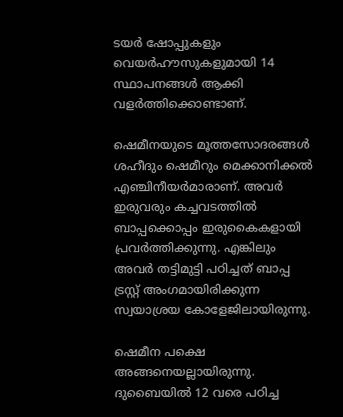ടയർ ഷോപ്പുകളും വെയർഹൗസുകളുമായി 14 സ്ഥാപനങ്ങൾ ആക്കി വളർത്തിക്കൊണ്ടാണ്.

ഷെമീനയുടെ മൂത്തസോദരങ്ങൾ ശഹീദും ഷെമീറും മെക്കാനിക്കൽ എഞ്ചിനീയർമാരാണ്. അവർ ഇരുവരും കച്ചവടത്തിൽ ബാപ്പക്കൊപ്പം ഇരുകൈകളായി പ്രവർത്തിക്കുന്നു. എങ്കിലും അവർ തട്ടിമുട്ടി പഠിച്ചത് ബാപ്പ ട്രസ്റ്റ് അംഗമായിരിക്കുന്ന സ്വയാശ്രയ കോളേജിലായിരുന്നു.

ഷെമീന പക്ഷെ അങ്ങനെയല്ലായിരുന്നു. ദുബൈയിൽ 12 വരെ പഠിച്ച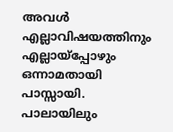അവൾ എല്ലാവിഷയത്തിനും എല്ലായ്പ്പോഴും ഒന്നാമതായി പാസ്സായി. പാലായിലും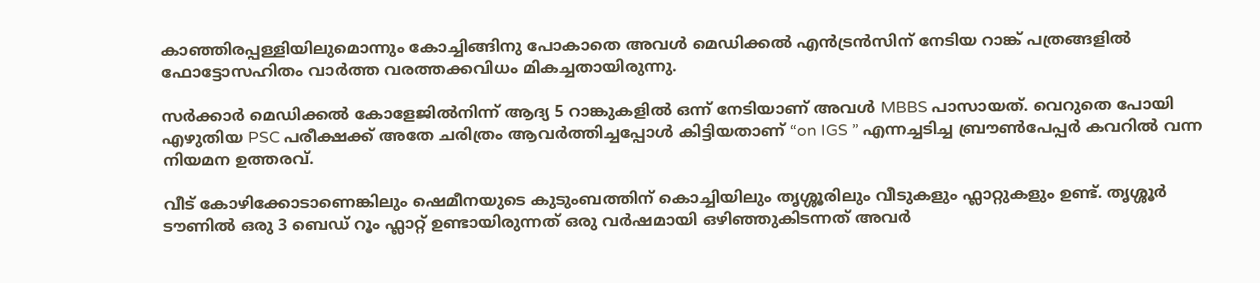കാഞ്ഞിരപ്പള്ളിയിലുമൊന്നും കോച്ചിങ്ങിനു പോകാതെ അവൾ മെഡിക്കൽ എൻട്രൻസിന് നേടിയ റാങ്ക് പത്രങ്ങളിൽ ഫോട്ടോസഹിതം വാർത്ത വരത്തക്കവിധം മികച്ചതായിരുന്നു.

സർക്കാർ മെഡിക്കൽ കോളേജിൽനിന്ന് ആദ്യ 5 റാങ്കുകളിൽ ഒന്ന് നേടിയാണ് അവൾ MBBS പാസായത്. വെറുതെ പോയി എഴുതിയ PSC പരീക്ഷക്ക് അതേ ചരിത്രം ആവർത്തിച്ചപ്പോൾ കിട്ടിയതാണ് “on IGS ” എന്നച്ചടിച്ച ബ്രൗൺപേപ്പർ കവറിൽ വന്ന നിയമന ഉത്തരവ്.

വീട് കോഴിക്കോടാണെങ്കിലും ഷെമീനയുടെ കുടുംബത്തിന് കൊച്ചിയിലും തൃശ്ശൂരിലും വീടുകളും ഫ്ലാറ്റുകളും ഉണ്ട്. തൃശ്ശൂർ ടൗണിൽ ഒരു 3 ബെഡ് റൂം ഫ്ലാറ്റ് ഉണ്ടായിരുന്നത് ഒരു വർഷമായി ഒഴിഞ്ഞുകിടന്നത് അവർ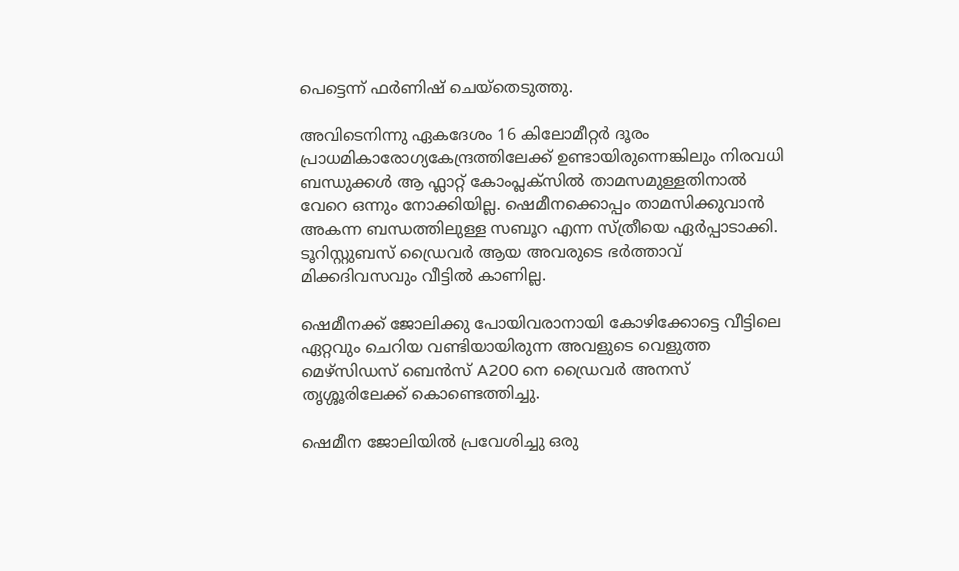പെട്ടെന്ന് ഫർണിഷ് ചെയ്തെടുത്തു.

അവിടെനിന്നു ഏകദേശം 16 കിലോമീറ്റർ ദൂരം പ്രാധമികാരോഗ്യകേന്ദ്രത്തിലേക്ക് ഉണ്ടായിരുന്നെങ്കിലും നിരവധി ബന്ധുക്കൾ ആ ഫ്ലാറ്റ് കോംപ്ലക്സിൽ താമസമുള്ളതിനാൽ വേറെ ഒന്നും നോക്കിയില്ല. ഷെമീനക്കൊപ്പം താമസിക്കുവാൻ അകന്ന ബന്ധത്തിലുള്ള സബൂറ എന്ന സ്ത്രീയെ ഏർപ്പാടാക്കി. ടൂറിസ്റ്റുബസ് ഡ്രൈവർ ആയ അവരുടെ ഭർത്താവ് മിക്കദിവസവും വീട്ടിൽ കാണില്ല.

ഷെമീനക്ക് ജോലിക്കു പോയിവരാനായി കോഴിക്കോട്ടെ വീട്ടിലെ ഏറ്റവും ചെറിയ വണ്ടിയായിരുന്ന അവളുടെ വെളുത്ത മെഴ്‌സിഡസ് ബെൻസ് A200 നെ ഡ്രൈവർ അനസ് തൃശ്ശൂരിലേക്ക് കൊണ്ടെത്തിച്ചു.

ഷെമീന ജോലിയിൽ പ്രവേശിച്ചു ഒരു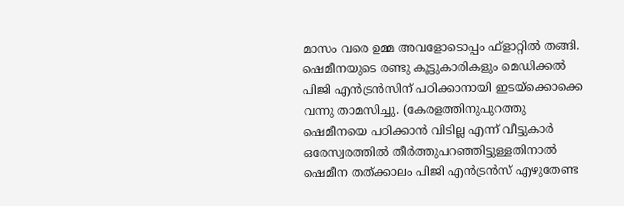മാസം വരെ ഉമ്മ അവളോടൊപ്പം ഫ്‌ളാറ്റിൽ തങ്ങി. ഷെമീനയുടെ രണ്ടു കൂട്ടുകാരികളും മെഡിക്കൽ പിജി എൻട്രൻസിന് പഠിക്കാനായി ഇടയ്ക്കൊക്കെ വന്നു താമസിച്ചു. (കേരളത്തിനുപുറത്തു ഷെമീനയെ പഠിക്കാൻ വിടില്ല എന്ന് വീട്ടുകാർ ഒരേസ്വരത്തിൽ തീർത്തുപറഞ്ഞിട്ടുള്ളതിനാൽ ഷെമീന തത്ക്കാലം പിജി എൻട്രൻസ് എഴുതേണ്ട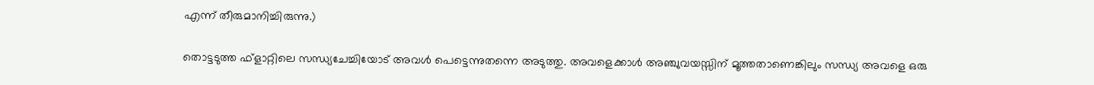എന്ന് തീരുമാനിച്ചിരുന്നു.)

തൊട്ടടുത്ത ഫ്ളാറ്റിലെ സന്ധ്യചേച്ചിയോട് അവൾ പെട്ടെന്നുതന്നെ അടുത്തു. അവളെക്കാൾ അഞ്ചുവയസ്സിന് മൂത്തതാണെങ്കിലും സന്ധ്യ അവളെ ഒരു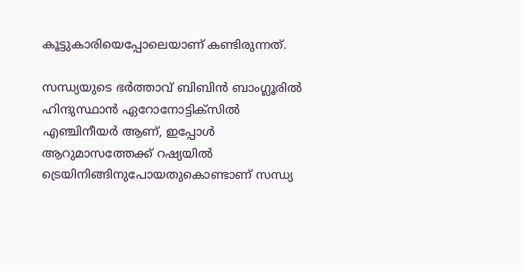കൂട്ടുകാരിയെപ്പോലെയാണ് കണ്ടിരുന്നത്.

സന്ധ്യയുടെ ഭർത്താവ് ബിബിൻ ബാംഗ്ലൂരിൽ ഹിന്ദുസ്ഥാൻ ഏറോനോട്ടിക്സിൽ എഞ്ചിനീയർ ആണ്, ഇപ്പോൾ ആറുമാസത്തേക്ക് റഷ്യയിൽ ട്രെയിനിങ്ങിനുപോയതുകൊണ്ടാണ് സന്ധ്യ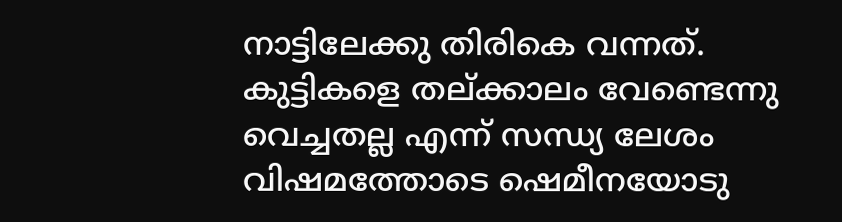നാട്ടിലേക്കു തിരികെ വന്നത്. കുട്ടികളെ തല്ക്കാലം വേണ്ടെന്നു വെച്ചതല്ല എന്ന് സന്ധ്യ ലേശം വിഷമത്തോടെ ഷെമീനയോടു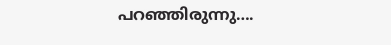പറഞ്ഞിരുന്നു….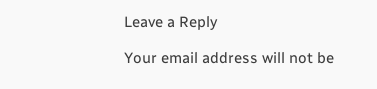Leave a Reply

Your email address will not be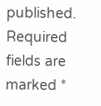published. Required fields are marked *